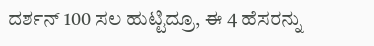ದರ್ಶನ್ 100 ಸಲ ಹುಟ್ಟಿದ್ರೂ, ಈ 4 ಹೆಸರನ್ನು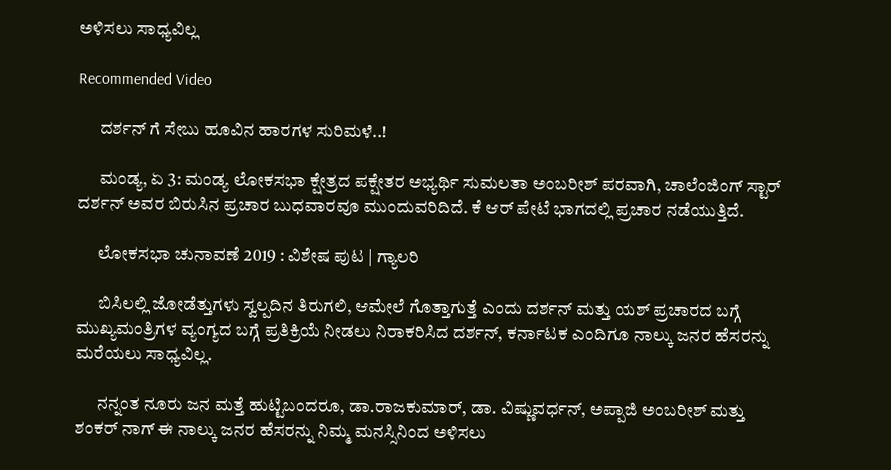ಅಳಿಸಲು ಸಾಧ್ಯವಿಲ್ಲ

Recommended Video

      ದರ್ಶನ್ ಗೆ ಸೇಬು ಹೂವಿನ ಹಾರಗಳ ಸುರಿಮಳೆ..!

      ಮಂಡ್ಯ, ಏ 3: ಮಂಡ್ಯ ಲೋಕಸಭಾ ಕ್ಷೇತ್ರದ ಪಕ್ಷೇತರ ಅಭ್ಯರ್ಥಿ ಸುಮಲತಾ ಅಂಬರೀಶ್ ಪರವಾಗಿ, ಚಾಲೆಂಜಿಂಗ್ ಸ್ಟಾರ್ ದರ್ಶನ್ ಅವರ ಬಿರುಸಿನ ಪ್ರಚಾರ ಬುಧವಾರವೂ ಮುಂದುವರಿದಿದೆ. ಕೆ ಆರ್ ಪೇಟೆ ಭಾಗದಲ್ಲಿ ಪ್ರಚಾರ ನಡೆಯುತ್ತಿದೆ.

      ಲೋಕಸಭಾ ಚುನಾವಣೆ 2019 : ವಿಶೇಷ ಪುಟ | ಗ್ಯಾಲರಿ

      ಬಿಸಿಲಲ್ಲಿ ಜೋಡೆತ್ತುಗಳು ಸ್ವಲ್ಪದಿನ ತಿರುಗಲಿ, ಆಮೇಲೆ ಗೊತ್ತಾಗುತ್ತೆ ಎಂದು ದರ್ಶನ್ ಮತ್ತು ಯಶ್ ಪ್ರಚಾರದ ಬಗ್ಗೆ ಮುಖ್ಯಮಂತ್ರಿಗಳ ವ್ಯಂಗ್ಯದ ಬಗ್ಗೆ ಪ್ರತಿಕ್ರಿಯೆ ನೀಡಲು ನಿರಾಕರಿಸಿದ ದರ್ಶನ್, ಕರ್ನಾಟಕ ಎಂದಿಗೂ ನಾಲ್ಕು ಜನರ ಹೆಸರನ್ನು ಮರೆಯಲು ಸಾಧ್ಯವಿಲ್ಲ.

      ನನ್ನಂತ ನೂರು ಜನ ಮತ್ತೆ ಹುಟ್ಟಿಬಂದರೂ, ಡಾ.ರಾಜಕುಮಾರ್, ಡಾ. ವಿಷ್ಣುವರ್ಧನ್, ಅಪ್ಪಾಜಿ ಅಂಬರೀಶ್ ಮತ್ತು ಶಂಕರ್ ನಾಗ್ ಈ ನಾಲ್ಕು ಜನರ ಹೆಸರನ್ನು ನಿಮ್ಮ ಮನಸ್ಸಿನಿಂದ ಅಳಿಸಲು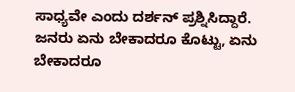ಸಾಧ್ಯವೇ ಎಂದು ದರ್ಶನ್ ಪ್ರಶ್ನಿಸಿದ್ದಾರೆ. ಜನರು ಏನು ಬೇಕಾದರೂ ಕೊಟ್ಟು, ಏನು ಬೇಕಾದರೂ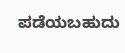ಪಡೆಯಬಹುದು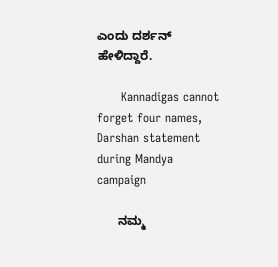ಎಂದು ದರ್ಶನ್ ಹೇಳಿದ್ದಾರೆ.

      Kannadigas cannot forget four names, Darshan statement during Mandya campaign

      ನಮ್ಮ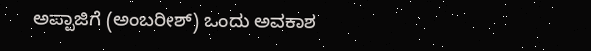ಅಪ್ಪಾಜಿಗೆ (ಅಂಬರೀಶ್) ಒಂದು ಅವಕಾಶ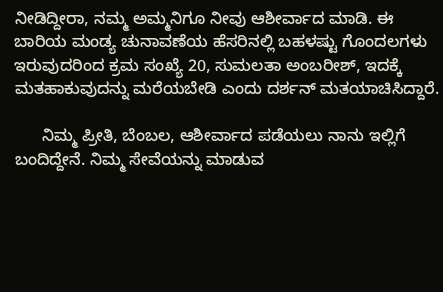ನೀಡಿದ್ದೀರಾ, ನಮ್ಮ ಅಮ್ಮನಿಗೂ ನೀವು ಆಶೀರ್ವಾದ ಮಾಡಿ. ಈ ಬಾರಿಯ ಮಂಡ್ಯ ಚುನಾವಣೆಯ ಹೆಸರಿನಲ್ಲಿ ಬಹಳಷ್ಟು ಗೊಂದಲಗಳು ಇರುವುದರಿಂದ ಕ್ರಮ ಸಂಖ್ಯೆ 20, ಸುಮಲತಾ ಅಂಬರೀಶ್, ಇದಕ್ಕೆ ಮತಹಾಕುವುದನ್ನು ಮರೆಯಬೇಡಿ ಎಂದು ದರ್ಶನ್ ಮತಯಾಚಿಸಿದ್ದಾರೆ.

      ನಿಮ್ಮ ಪ್ರೀತಿ, ಬೆಂಬಲ, ಆಶೀರ್ವಾದ ಪಡೆಯಲು ನಾನು ಇಲ್ಲಿಗೆ ಬಂದಿದ್ದೇನೆ. ನಿಮ್ಮ ಸೇವೆಯನ್ನು ಮಾಡುವ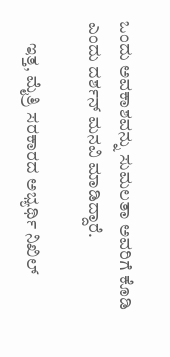ಒಂದು ಅವಕಾಶವನ್ನು ಸುಮಲತಾ ಅವರಿಗೆ ಕೊಡಿ ಎಂದು ದರ್ಶನ್ ಮನವಿ ಮಾಡಿದ್ದಾರೆ.

      ಇತ್ತ, ಮೈತ್ರಿ ಸರಕಾರದ ಅಭ್ಯರ್ಥಿ ನಿಖಿಲ್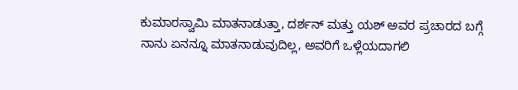ಕುಮಾರಸ್ವಾಮಿ ಮಾತನಾಡುತ್ತಾ, ದರ್ಶನ್ ಮತ್ತು ಯಶ್ ಅವರ ಪ್ರಚಾರದ ಬಗ್ಗೆ ನಾನು ಏನನ್ನೂ ಮಾತನಾಡುವುದಿಲ್ಲ, ಅವರಿಗೆ ಒಳ್ಲೆಯದಾಗಲಿ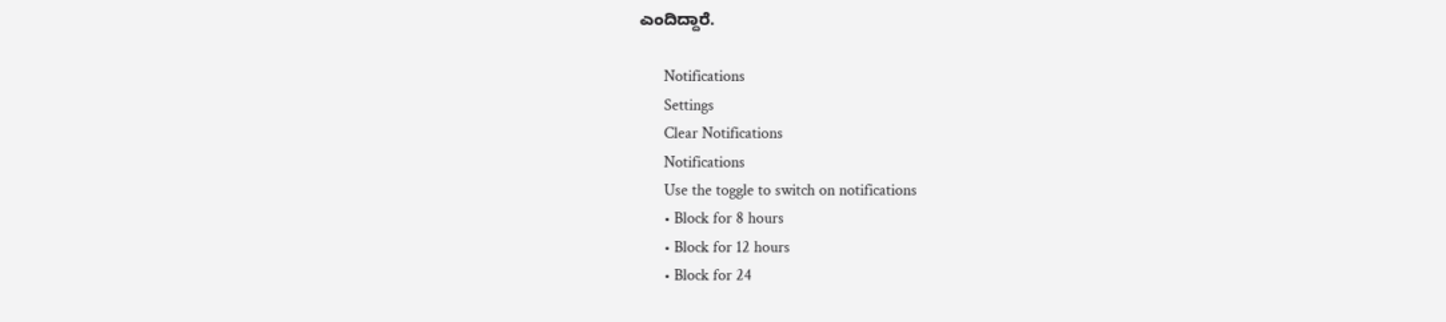ಎಂದಿದ್ದಾರೆ.

      Notifications
      Settings
      Clear Notifications
      Notifications
      Use the toggle to switch on notifications
      • Block for 8 hours
      • Block for 12 hours
      • Block for 24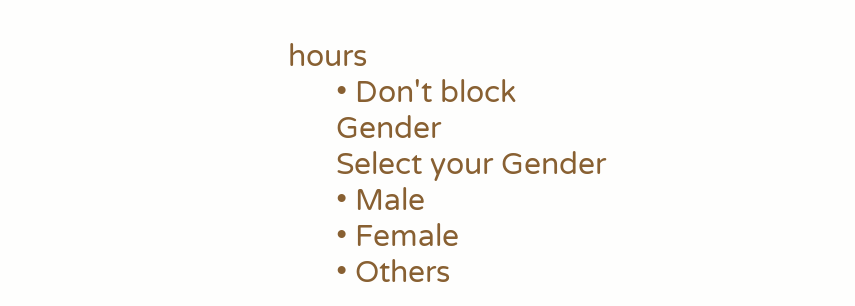hours
      • Don't block
      Gender
      Select your Gender
      • Male
      • Female
      • Others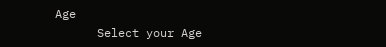Age
      Select your Age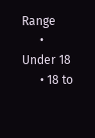Range
      • Under 18
      • 18 to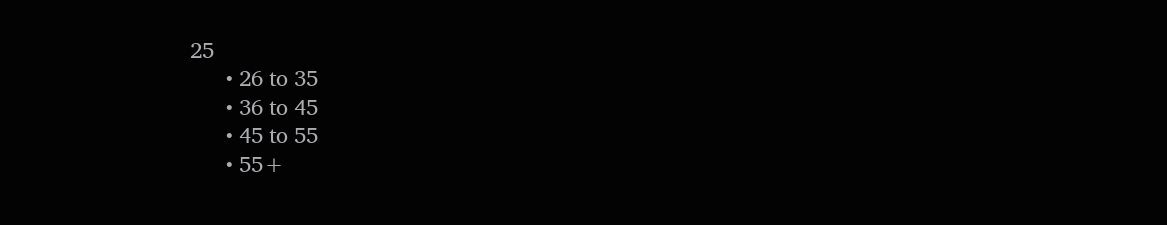25
      • 26 to 35
      • 36 to 45
      • 45 to 55
      • 55+